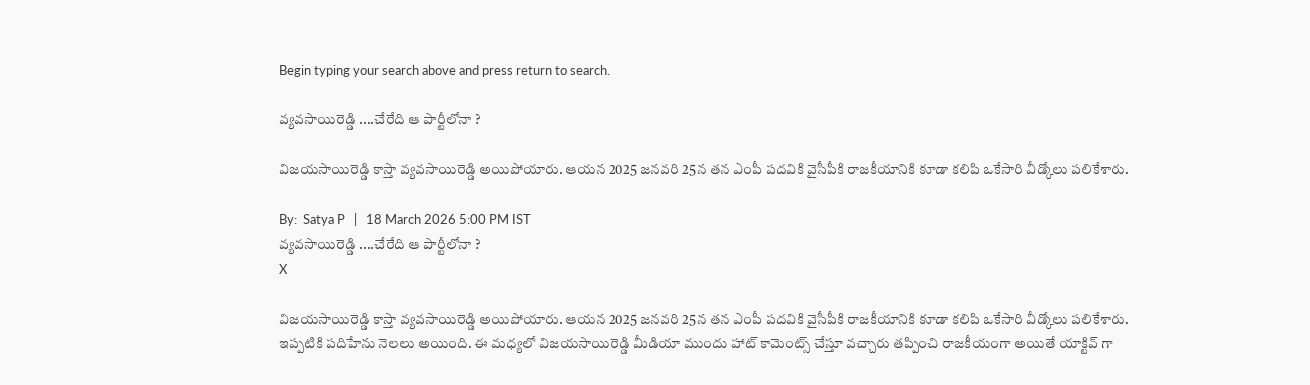Begin typing your search above and press return to search.

వ్యవసాయిరెడ్డి ....చేరేది ఆ పార్టీలోనా ?

విజయసాయిరెడ్డి కాస్తా వ్యవసాయిరెడ్డి అయిపోయారు. ఆయన 2025 జనవరి 25న తన ఎంపీ పదవికి వైసీపీకి రాజకీయానికి కూడా కలిపి ఒకేసారి వీడ్కోలు పలికేశారు.

By:  Satya P   |   18 March 2026 5:00 PM IST
వ్యవసాయిరెడ్డి ....చేరేది ఆ పార్టీలోనా ?
X

విజయసాయిరెడ్డి కాస్తా వ్యవసాయిరెడ్డి అయిపోయారు. ఆయన 2025 జనవరి 25న తన ఎంపీ పదవికి వైసీపీకి రాజకీయానికి కూడా కలిపి ఒకేసారి వీడ్కోలు పలికేశారు. ఇప్పటికి పదిహేను నెలలు అయింది. ఈ మధ్యలో విజయసాయిరెడ్డి మీడియా ముందు హాట్ కామెంట్స్ చేస్తూ వచ్చారు తప్పించి రాజకీయంగా అయితే యాక్టివ్ గా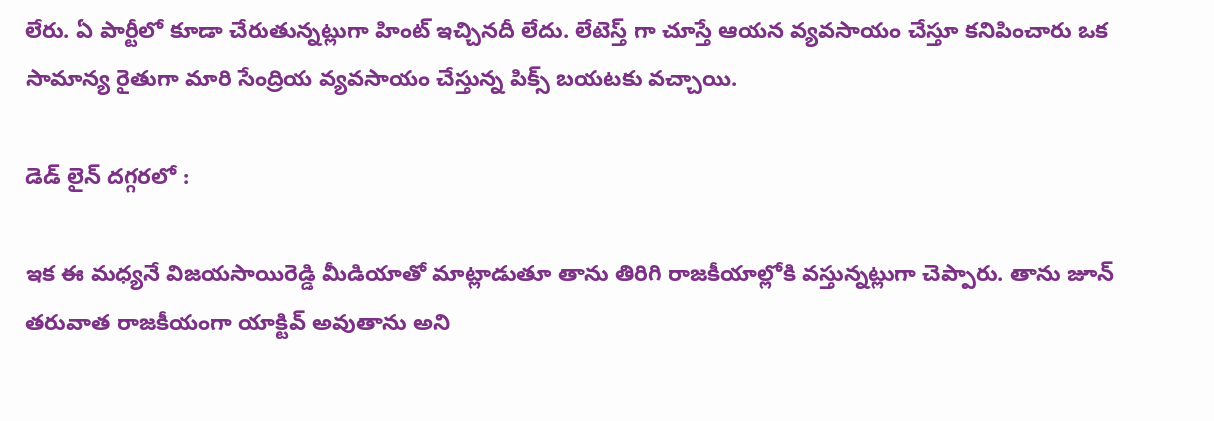లేరు. ఏ పార్టీలో కూడా చేరుతున్నట్లుగా హింట్ ఇచ్చినదీ లేదు. లేటెస్త్ గా చూస్తే ఆయన వ్యవసాయం చేస్తూ కనిపించారు ఒక సామాన్య రైతుగా మారి సేంద్రియ వ్యవసాయం చేస్తున్న పిక్స్ బయటకు వచ్చాయి.

డెడ్ లైన్ దగ్గరలో :

ఇక ఈ మధ్యనే విజయసాయిరెడ్డి మీడియాతో మాట్లాడుతూ తాను తిరిగి రాజకీయాల్లోకి వస్తున్నట్లుగా చెప్పారు. తాను జూన్ తరువాత రాజకీయంగా యాక్టివ్ అవుతాను అని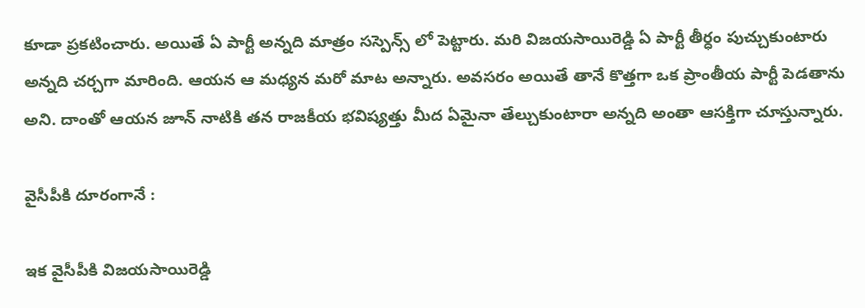కూడా ప్రకటించారు. అయితే ఏ పార్టీ అన్నది మాత్రం సస్పెన్స్ లో పెట్టారు. మరి విజయసాయిరెడ్డి ఏ పార్టీ తీర్ధం పుచ్చుకుంటారు అన్నది చర్చగా మారింది. ఆయన ఆ మధ్యన మరో మాట అన్నారు. అవసరం అయితే తానే కొత్తగా ఒక ప్రాంతీయ పార్టీ పెడతాను అని. దాంతో ఆయన జూన్ నాటికి తన రాజకీయ భవిష్యత్తు మీద ఏమైనా తేల్చుకుంటారా అన్నది అంతా ఆసక్తిగా చూస్తున్నారు.

వైసీపీకి దూరంగానే :

ఇక వైసీపీకి విజయసాయిరెడ్డి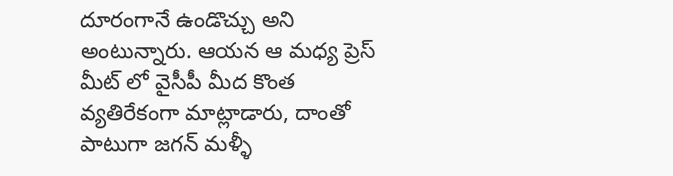దూరంగానే ఉండొచ్చు అని అంటున్నారు. ఆయన ఆ మధ్య ప్రెస్ మీట్ లో వైసీపీ మీద కొంత వ్యతిరేకంగా మాట్లాడారు, దాంతో పాటుగా జగన్ మళ్ళీ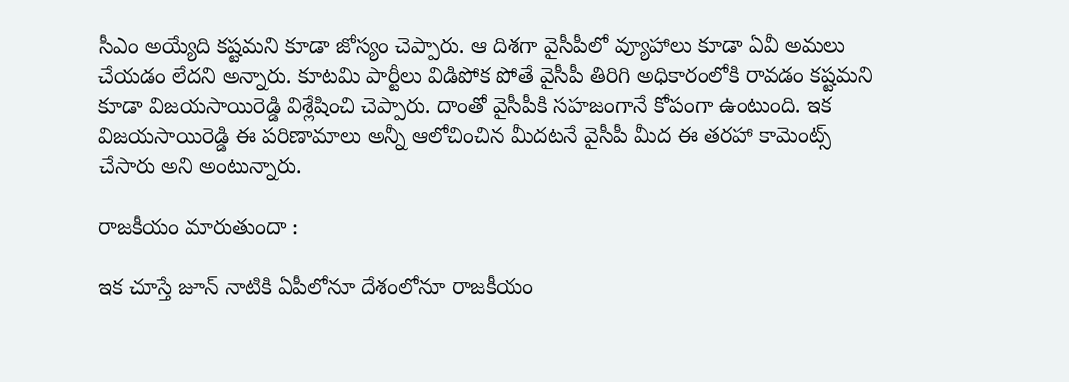సీఎం అయ్యేది కష్టమని కూడా జోస్యం చెప్పారు. ఆ దిశగా వైసీపీలో వ్యూహాలు కూడా ఏవీ అమలు చేయడం లేదని అన్నారు. కూటమి పార్టీలు విడిపోక పోతే వైసీపీ తిరిగి అధికారంలోకి రావడం కష్టమని కూడా విజయసాయిరెడ్డి విశ్లేషించి చెప్పారు. దాంతో వైసీపీకి సహజంగానే కోపంగా ఉంటుంది. ఇక విజయసాయిరెడ్డి ఈ పరిణామాలు అన్నీ ఆలోచించిన మీదటనే వైసీపీ మీద ఈ తరహా కామెంట్స్ చేసారు అని అంటున్నారు.

రాజకీయం మారుతుందా :

ఇక చూస్తే జూన్ నాటికి ఏపీలోనూ దేశంలోనూ రాజకీయం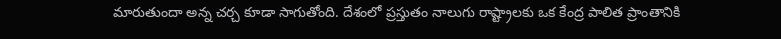మారుతుందా అన్న చర్చ కూడా సాగుతోంది. దేశంలో ప్రస్తుతం నాలుగు రాష్ట్రాలకు ఒక కేంద్ర పాలిత ప్రాంతానికి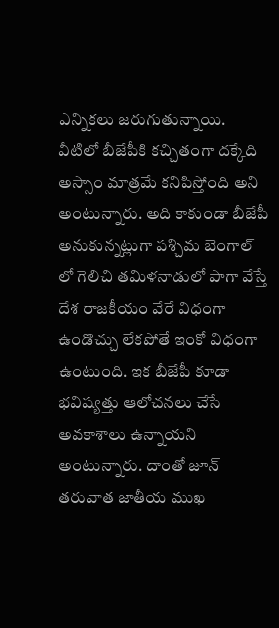ఎన్నికలు జరుగుతున్నాయి. వీటిలో బీజేపీకి కచ్చితంగా దక్కేది అస్సాం మాత్రమే కనిపిస్తోంది అని అంటున్నారు. అది కాకుండా బీజేపీ అనుకున్నట్లుగా పశ్చిమ బెంగాల్ లో గెలిచి తమిళనాడులో పాగా వేస్తే దేశ రాజకీయం వేరే విధంగా ఉండొచ్చు లేకపోతే ఇంకో విధంగా ఉంటుంది. ఇక బీజేపీ కూడా భవిష్యత్తు ఆలోచనలు చేసే అవకాశాలు ఉన్నాయని అంటున్నారు. దాంతో జూన్ తరువాత జాతీయ ముఖ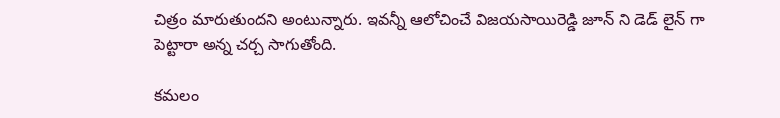చిత్రం మారుతుందని అంటున్నారు. ఇవన్నీ ఆలోచించే విజయసాయిరెడ్డి జూన్ ని డెడ్ లైన్ గా పెట్టారా అన్న చర్చ సాగుతోంది.

కమలం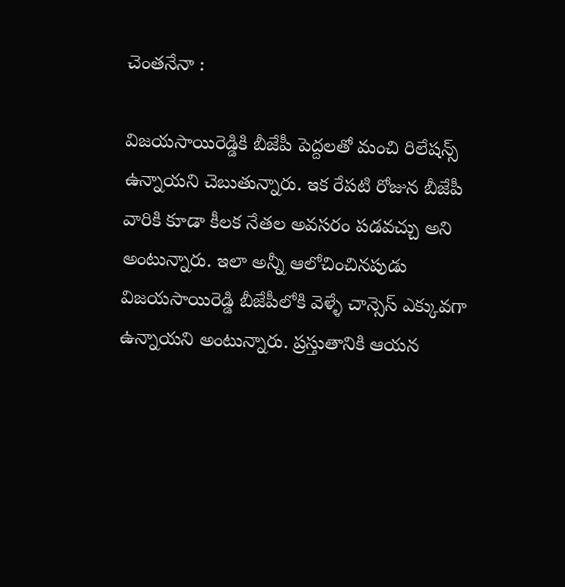చెంతనేనా :

విజయసాయిరెడ్డికి బీజేపీ పెద్దలతో మంచి రిలేషన్స్ ఉన్నాయని చెబుతున్నారు. ఇక రేపటి రోజున బీజేపీ వారికి కూడా కీలక నేతల అవసరం పడవచ్చు అని అంటున్నారు. ఇలా అన్నీ ఆలోచించినపుడు విజయసాయిరెడ్డి బీజేపీలోకి వెళ్ళే చాన్సెస్ ఎక్కువగా ఉన్నాయని అంటున్నారు. ప్రస్తుతానికి ఆయన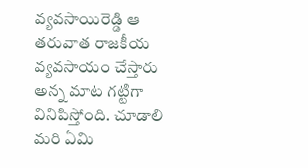వ్యవసాయిరెడ్డి ఆ తరువాత రాజకీయ వ్యవసాయం చేస్తారు అన్న మాట గట్టిగా వినిపిస్తోంది. చూడాలి మరి ఏమి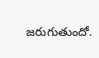జరుగుతుందో.